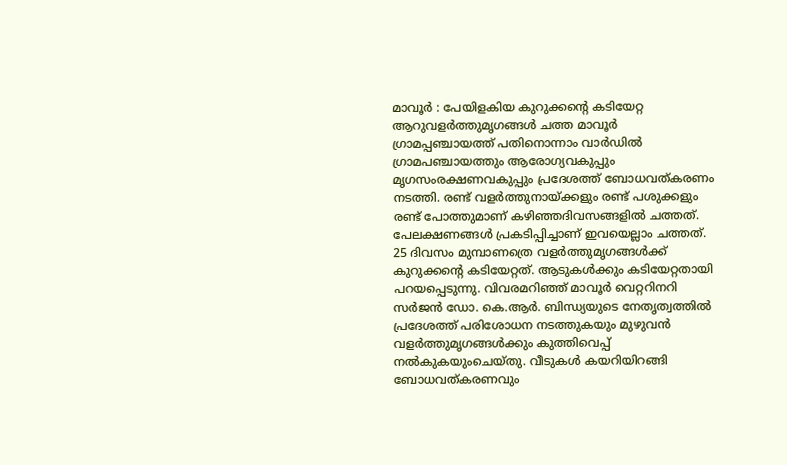മാവൂർ : പേയിളകിയ കുറുക്കന്റെ കടിയേറ്റ ആറുവളർത്തുമൃഗങ്ങൾ ചത്ത മാവൂർ ഗ്രാമപ്പഞ്ചായത്ത് പതിനൊന്നാം വാർഡിൽ ഗ്രാമപഞ്ചായത്തും ആരോഗ്യവകുപ്പും മൃഗസംരക്ഷണവകുപ്പും പ്രദേശത്ത് ബോധവത്കരണം നടത്തി. രണ്ട് വളർത്തുനായ്ക്കളും രണ്ട് പശുക്കളും രണ്ട് പോത്തുമാണ് കഴിഞ്ഞദിവസങ്ങളിൽ ചത്തത്.
പേലക്ഷണങ്ങൾ പ്രകടിപ്പിച്ചാണ് ഇവയെല്ലാം ചത്തത്. 25 ദിവസം മുമ്പാണത്രെ വളർത്തുമൃഗങ്ങൾക്ക് കുറുക്കന്റെ കടിയേറ്റത്. ആടുകൾക്കും കടിയേറ്റതായി പറയപ്പെടുന്നു. വിവരമറിഞ്ഞ് മാവൂർ വെറ്ററിനറി സർജൻ ഡോ. കെ.ആർ. ബിന്ധ്യയുടെ നേതൃത്വത്തിൽ പ്രദേശത്ത് പരിശോധന നടത്തുകയും മുഴുവൻ വളർത്തുമൃഗങ്ങൾക്കും കുത്തിവെപ്പ് നൽകുകയുംചെയ്തു. വീടുകൾ കയറിയിറങ്ങി ബോധവത്കരണവും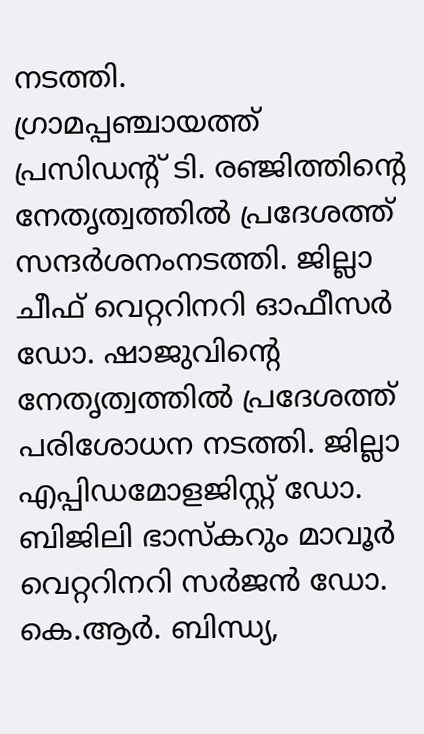നടത്തി.
ഗ്രാമപ്പഞ്ചായത്ത് പ്രസിഡന്റ് ടി. രഞ്ജിത്തിന്റെ നേതൃത്വത്തിൽ പ്രദേശത്ത് സന്ദർശനംനടത്തി. ജില്ലാ ചീഫ് വെറ്ററിനറി ഓഫീസർ ഡോ. ഷാജുവിന്റെ നേതൃത്വത്തിൽ പ്രദേശത്ത് പരിശോധന നടത്തി. ജില്ലാ എപ്പിഡമോളജിസ്റ്റ് ഡോ. ബിജിലി ഭാസ്കറും മാവൂർ വെറ്ററിനറി സർജൻ ഡോ. കെ.ആർ. ബിന്ധ്യ,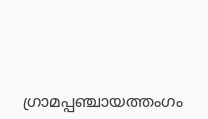ഗ്രാമപ്പഞ്ചായത്തംഗം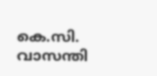കെ.സി. വാസന്തി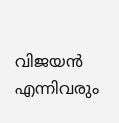വിജയൻ എന്നിവരും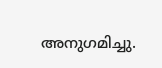അനുഗമിച്ചു.